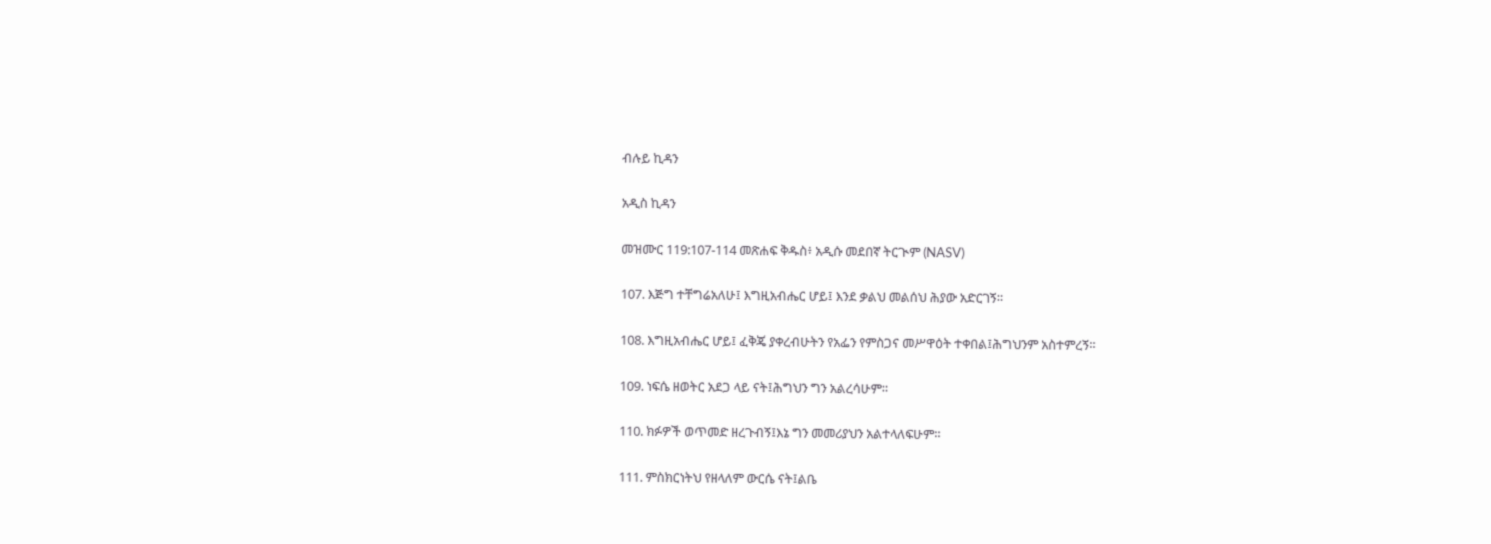ብሉይ ኪዳን

አዲስ ኪዳን

መዝሙር 119:107-114 መጽሐፍ ቅዱስ፥ አዲሱ መደበኛ ትርጒም (NASV)

107. እጅግ ተቸግሬአለሁ፤ እግዚአብሔር ሆይ፤ እንደ ቃልህ መልሰህ ሕያው አድርገኝ።

108. እግዚአብሔር ሆይ፤ ፈቅጄ ያቀረብሁትን የአፌን የምስጋና መሥዋዕት ተቀበል፤ሕግህንም አስተምረኝ።

109. ነፍሴ ዘወትር አደጋ ላይ ናት፤ሕግህን ግን አልረሳሁም።

110. ክፉዎች ወጥመድ ዘረጉብኝ፤እኔ ግን መመሪያህን አልተላለፍሁም።

111. ምስክርነትህ የዘላለም ውርሴ ናት፤ልቤ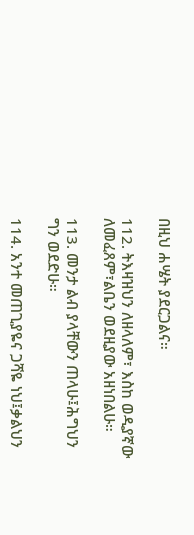በዚህ ሐሤት ያደርጋልና።

112. ትእዛዝህን ለዘላለም፣ እስከ ወዲያኛው ለመፈጸም፣ልቤን ወደዚያው አዘነበልሁ።

113. መንታ ልብ ያላቸውን ጠላሁ፤ሕግህን ግን ወደድሁ።

114. አንተ መጠጊያዬና ጋሻዬ ነህ፤ቃልህን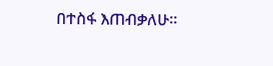በተስፋ እጠብቃለሁ።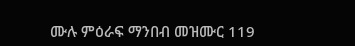ሙሉ ምዕራፍ ማንበብ መዝሙር 119